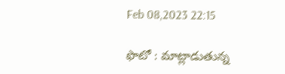Feb 08,2023 22:15

ఫొటో : మాట్లాడుతున్న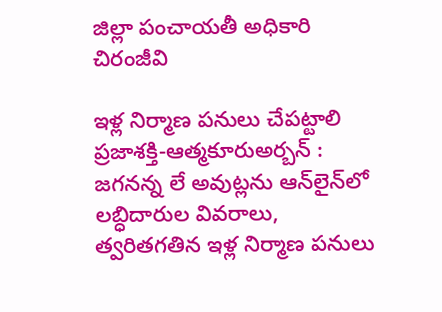జిల్లా పంచాయతీ అధికారి చిరంజీవి

ఇళ్ల నిర్మాణ పనులు చేపట్టాలి
ప్రజాశక్తి-ఆత్మకూరుఅర్బన్‌ : జగనన్న లే అవుట్లను ఆన్‌లైన్‌లో లబ్ధిదారుల వివరాలు, త్వరితగతిన ఇళ్ల నిర్మాణ పనులు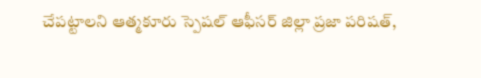చేపట్టాలని ఆత్మకూరు స్పెషల్‌ ఆఫీసర్‌ జిల్లా ప్రజా పరిషత్‌,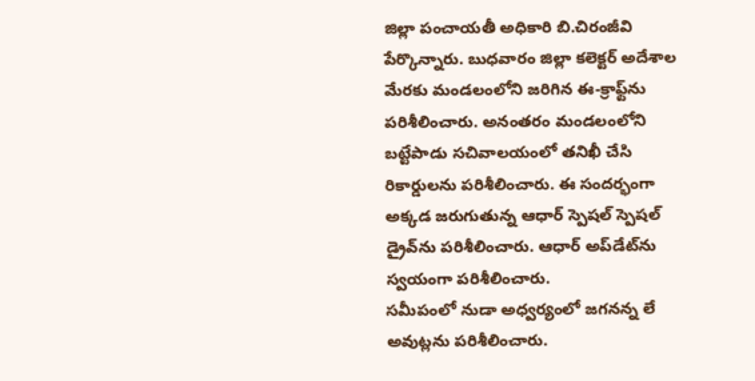జిల్లా పంచాయతీ అధికారి బి.చిరంజీవి పేర్కొన్నారు. బుధవారం జిల్లా కలెక్టర్‌ అదేశాల మేరకు మండలంలోని జరిగిన ఈ-క్రాఫ్ట్‌ను పరిశీలించారు. అనంతరం మండలంలోని బట్టేపాడు సచివాలయంలో తనిఖీ చేసి రికార్డులను పరిశీలించారు. ఈ సందర్భంగా అక్కడ జరుగుతున్న ఆధార్‌ స్పెషల్‌ స్పెషల్‌ డ్రైవ్‌ను పరిశీలించారు. ఆధార్‌ అప్‌డేట్‌ను స్వయంగా పరిశీలించారు.
సమీపంలో నుడా అధ్వర్యంలో జగనన్న లే అవుట్లను పరిశీలించారు.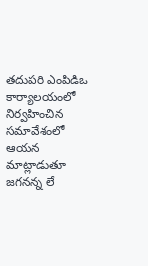తదుపరి ఎంపిడిఒ కార్యాలయంలో నిర్వహించిన సమావేశంలో ఆయన మాట్లాడుతూ జగనన్న లే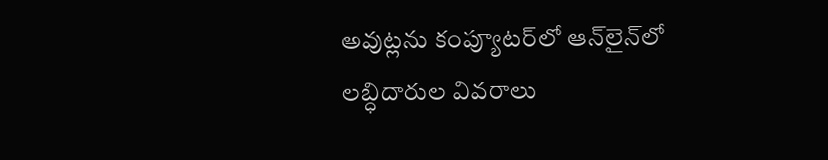అవుట్లను కంప్యూటర్‌లో ఆన్‌లైన్‌లో లబ్ధిదారుల వివరాలు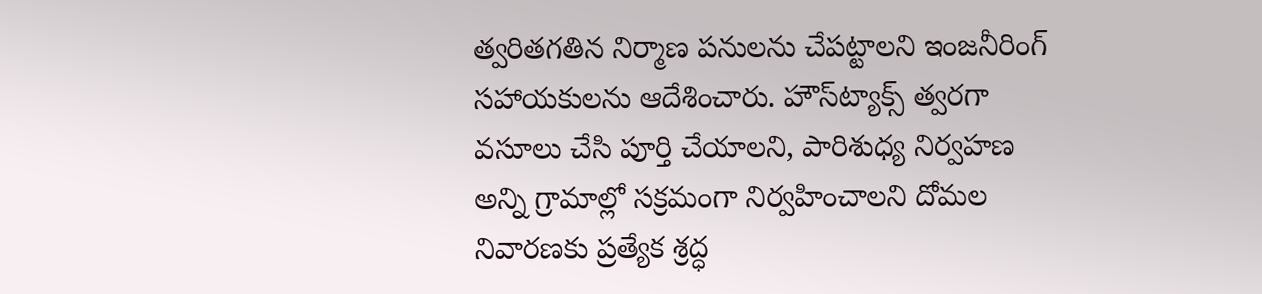త్వరితగతిన నిర్మాణ పనులను చేపట్టాలని ఇంజనీరింగ్‌ సహాయకులను ఆదేశించారు. హౌస్‌ట్యాక్స్‌ త్వరగా వసూలు చేసి పూర్తి చేయాలని, పారిశుధ్య నిర్వహణ అన్ని గ్రామాల్లో సక్రమంగా నిర్వహించాలని దోమల నివారణకు ప్రత్యేక శ్రద్ధ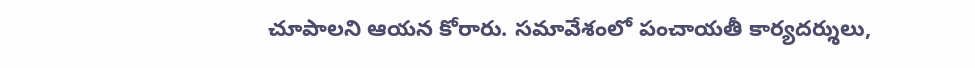చూపాలని ఆయన కోరారు. సమావేశంలో పంచాయతీ కార్యదర్శులు,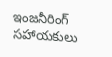ఇంజనీరింగ్‌ సహాయకులు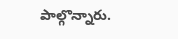పాల్గొన్నారు.